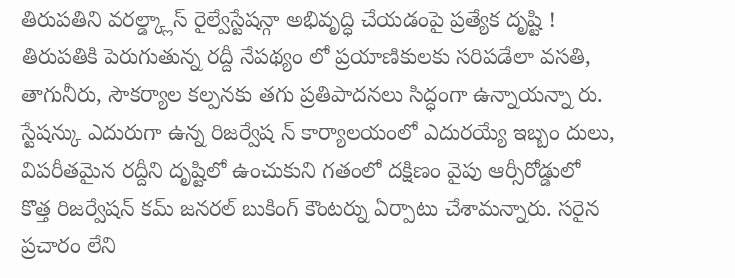తిరుపతిని వరల్డ్క్లాస్ రైల్వేస్టేషన్గా అభివృద్ధి చేయడంపై ప్రత్యేక దృష్టి !
తిరుపతికి పెరుగుతున్న రద్దీ నేపథ్యం లో ప్రయాణికులకు సరిపడేలా వసతి,
తాగునీరు, సౌకర్యాల కల్పనకు తగు ప్రతిపాదనలు సిద్ధంగా ఉన్నాయన్నా రు.
స్టేషన్కు ఎదురుగా ఉన్న రిజర్వేష న్ కార్యాలయంలో ఎదురయ్యే ఇబ్బం దులు,
విపరీతమైన రద్దీని దృష్టిలో ఉంచుకుని గతంలో దక్షిణం వైపు ఆర్సీరోడ్డులో
కొత్త రిజర్వేషన్ కమ్ జనరల్ బుకింగ్ కౌంటర్ను ఏర్పాటు చేశామన్నారు. సరైన
ప్రచారం లేని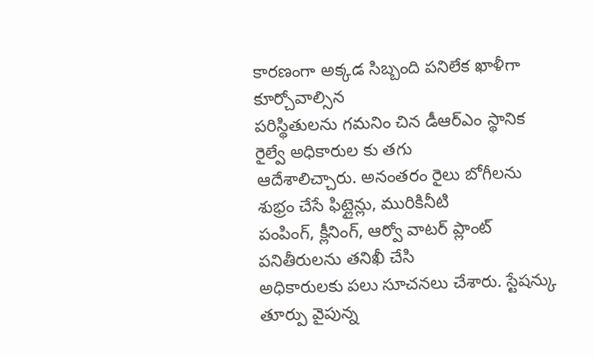కారణంగా అక్కడ సిబ్బంది పనిలేక ఖాళీగా కూర్చోవాల్సిన
పరిస్థితులను గమనిం చిన డీఆర్ఎం స్థానిక రైల్వే అధికారుల కు తగు
ఆదేశాలిచ్చారు. అనంతరం రైలు బోగీలను శుభ్రం చేసే ఫిట్లైన్లు, మురికినీటి
పంపింగ్, క్లీనింగ్, ఆర్వో వాటర్ ప్లాంట్ పనితీరులను తనిఖీ చేసి
అధికారులకు పలు సూచనలు చేశారు. స్టేషన్కు తూర్పు వైపున్న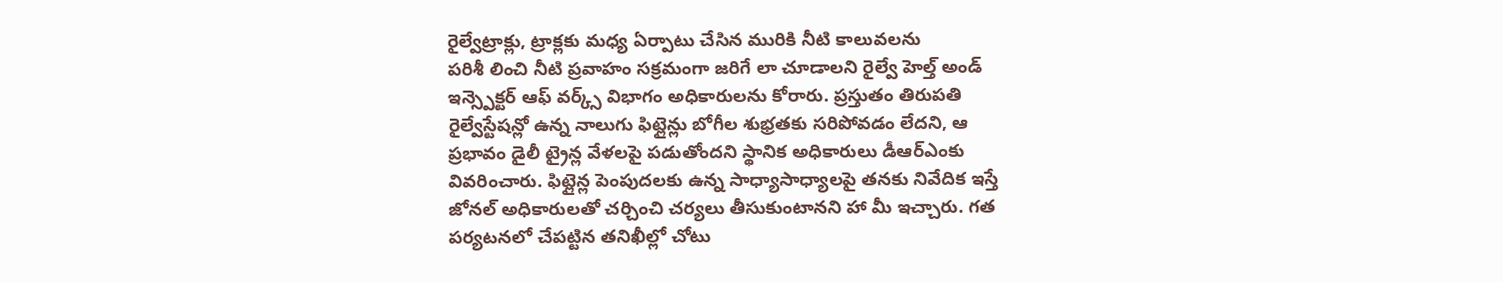రైల్వేట్రాక్లు, ట్రాక్లకు మధ్య ఏర్పాటు చేసిన మురికి నీటి కాలువలను
పరిశీ లించి నీటి ప్రవాహం సక్రమంగా జరిగే లా చూడాలని రైల్వే హెల్త్ అండ్
ఇన్స్పెక్టర్ ఆఫ్ వర్క్స్ విభాగం అధికారులను కోరారు. ప్రస్తుతం తిరుపతి
రైల్వేస్టేషన్లో ఉన్న నాలుగు ఫిట్లైన్లు బోగీల శుభ్రతకు సరిపోవడం లేదని, ఆ
ప్రభావం డైలీ ట్రైన్ల వేళలపై పడుతోందని స్థానిక అధికారులు డీఆర్ఎంకు
వివరించారు. ఫిట్లైన్ల పెంపుదలకు ఉన్న సాధ్యాసాధ్యాలపై తనకు నివేదిక ఇస్తే
జోనల్ అధికారులతో చర్చించి చర్యలు తీసుకుంటానని హా మీ ఇచ్చారు. గత
పర్యటనలో చేపట్టిన తనిఖీల్లో చోటు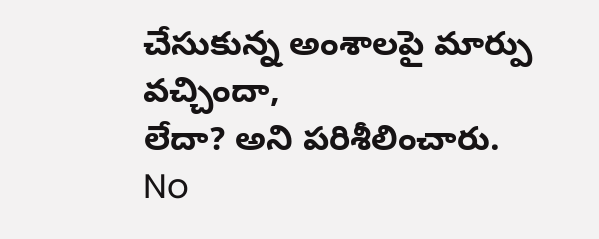చేసుకున్న అంశాలపై మార్పు వచ్చిందా,
లేదా? అని పరిశీలించారు.
No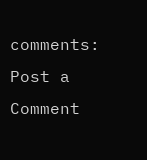comments:
Post a Comment